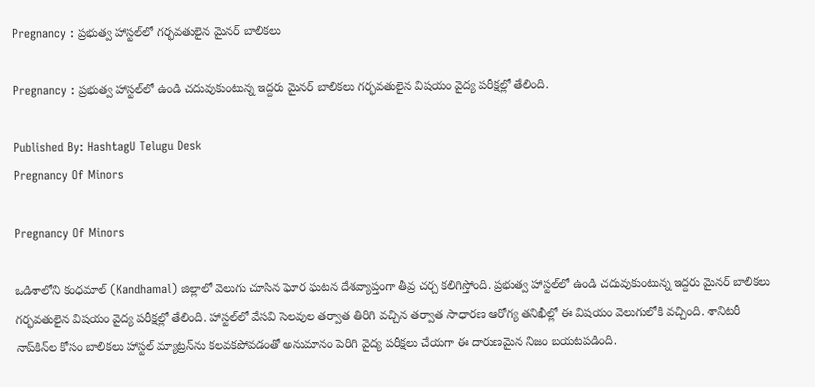Pregnancy : ప్రభుత్వ హాస్టల్‌లో గర్భవతులైన మైనర్ బాలికలు

Pregnancy : ప్రభుత్వ హాస్టల్‌లో ఉండి చదువుకుంటున్న ఇద్దరు మైనర్ బాలికలు గర్భవతులైన విషయం వైద్య పరీక్షల్లో తేలింది.

Published By: HashtagU Telugu Desk
Pregnancy Of Minors

Pregnancy Of Minors

ఒడిశాలోని కంధమాల్ (Kandhamal) జిల్లాలో వెలుగు చూసిన ఘోర ఘటన దేశవ్యాప్తంగా తీవ్ర చర్చ కలిగిస్తోంది. ప్రభుత్వ హాస్టల్‌లో ఉండి చదువుకుంటున్న ఇద్దరు మైనర్ బాలికలు గర్భవతులైన విషయం వైద్య పరీక్షల్లో తేలింది. హాస్టల్‌లో వేసవి సెలవుల తర్వాత తిరిగి వచ్చిన తర్వాత సాధారణ ఆరోగ్య తనిఖీల్లో ఈ విషయం వెలుగులోకి వచ్చింది. శానిటరీ నాప్‌కిన్‌ల కోసం బాలికలు హాస్టల్ మ్యాట్రన్‌ను కలవకపోవడంతో అనుమానం పెరిగి వైద్య పరీక్షలు చేయగా ఈ దారుణమైన నిజం బయటపడింది.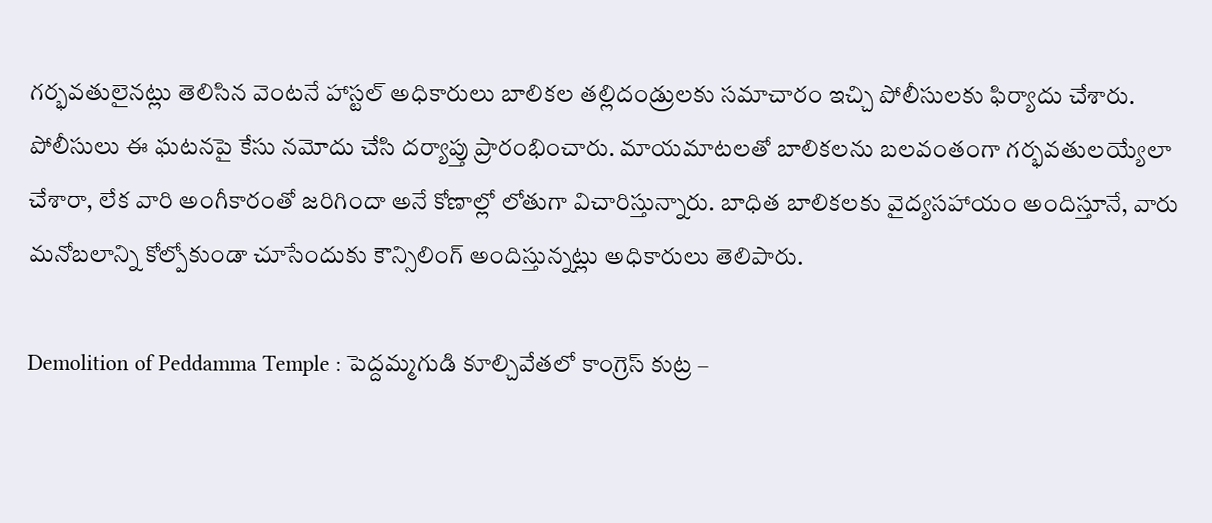గర్భవతులైనట్లు తెలిసిన వెంటనే హాస్టల్ అధికారులు బాలికల తల్లిదండ్రులకు సమాచారం ఇచ్చి పోలీసులకు ఫిర్యాదు చేశారు. పోలీసులు ఈ ఘటనపై కేసు నమోదు చేసి దర్యాప్తు ప్రారంభించారు. మాయమాటలతో బాలికలను బలవంతంగా గర్భవతులయ్యేలా చేశారా, లేక వారి అంగీకారంతో జరిగిందా అనే కోణాల్లో లోతుగా విచారిస్తున్నారు. బాధిత బాలికలకు వైద్యసహాయం అందిస్తూనే, వారు మనోబలాన్ని కోల్పోకుండా చూసేందుకు కౌన్సిలింగ్‌ అందిస్తున్నట్లు అధికారులు తెలిపారు.

Demolition of Peddamma Temple : పెద్దమ్మగుడి కూల్చివేతలో కాంగ్రెస్ కుట్ర –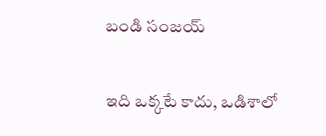బండి సంజయ్

ఇది ఒక్కటే కాదు, ఒడిశాలో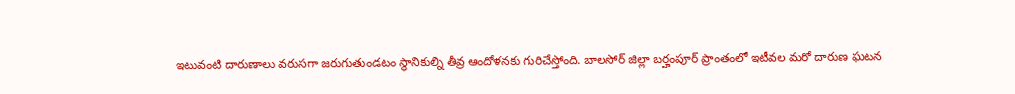ఇటువంటి దారుణాలు వరుసగా జరుగుతుండటం స్థానికుల్ని తీవ్ర ఆందోళనకు గురిచేస్తోంది. బాలసోర్ జిల్లా బర్హంపూర్ ప్రాంతంలో ఇటీవల మరో దారుణ ఘటన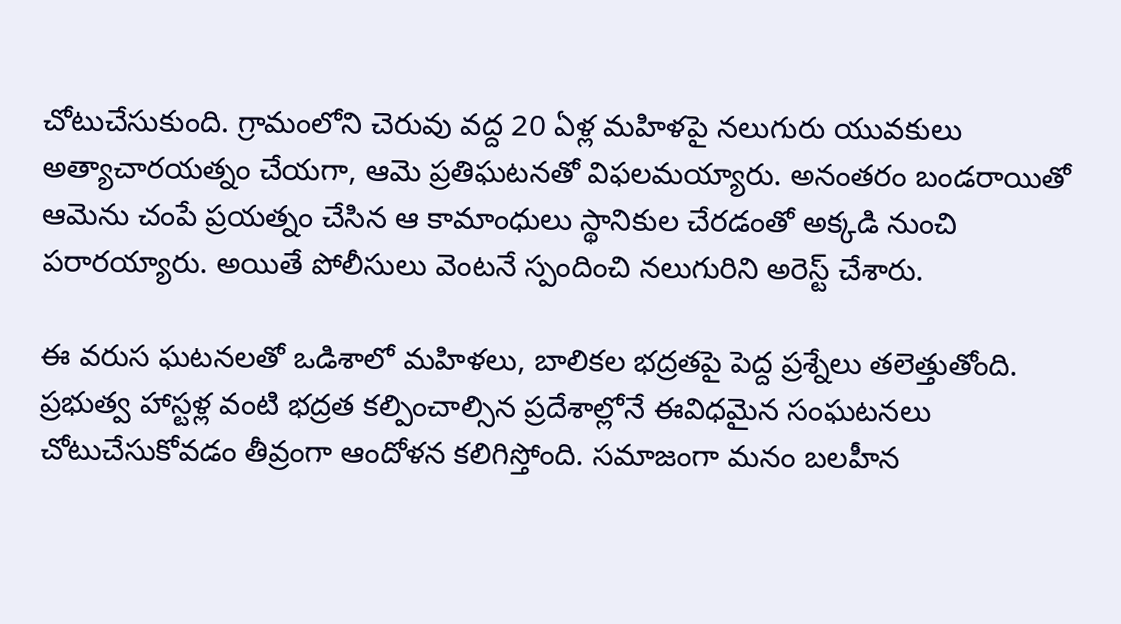చోటుచేసుకుంది. గ్రామంలోని చెరువు వద్ద 20 ఏళ్ల మహిళపై నలుగురు యువకులు అత్యాచారయత్నం చేయగా, ఆమె ప్రతిఘటనతో విఫలమయ్యారు. అనంతరం బండరాయితో ఆమెను చంపే ప్రయత్నం చేసిన ఆ కామాంధులు స్థానికుల చేరడంతో అక్కడి నుంచి పరారయ్యారు. అయితే పోలీసులు వెంటనే స్పందించి నలుగురిని అరెస్ట్ చేశారు.

ఈ వరుస ఘటనలతో ఒడిశాలో మహిళలు, బాలికల భద్రతపై పెద్ద ప్రశ్నేలు తలెత్తుతోంది. ప్రభుత్వ హాస్టళ్ల వంటి భద్రత కల్పించాల్సిన ప్రదేశాల్లోనే ఈవిధమైన సంఘటనలు చోటుచేసుకోవడం తీవ్రంగా ఆందోళన కలిగిస్తోంది. సమాజంగా మనం బలహీన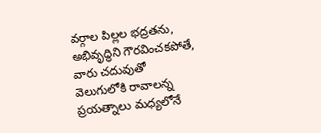వర్గాల పిల్లల భద్రతను, అభివృద్ధిని గౌరవించకపోతే, వారు చదువుతో వెలుగులోకి రావాలన్న ప్రయత్నాలు మధ్యలోనే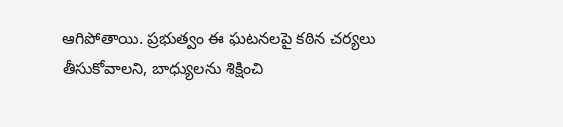ఆగిపోతాయి. ప్రభుత్వం ఈ ఘటనలపై కఠిన చర్యలు తీసుకోవాలని, బాధ్యులను శిక్షించి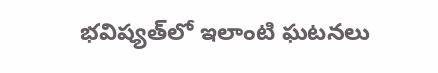భవిష్యత్‌లో ఇలాంటి ఘటనలు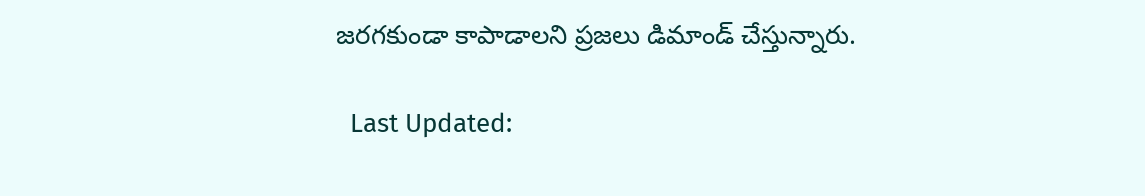జరగకుండా కాపాడాలని ప్రజలు డిమాండ్ చేస్తున్నారు.

  Last Updated: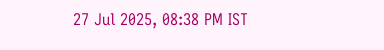27 Jul 2025, 08:38 PM IST